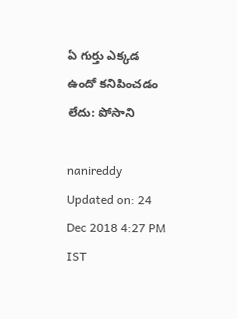ఏ గుర్తు ఎక్కడ ఉందో కనిపించడం లేదు: పోసాని

nanireddy
Updated on: 24 Dec 2018 4:27 PM IST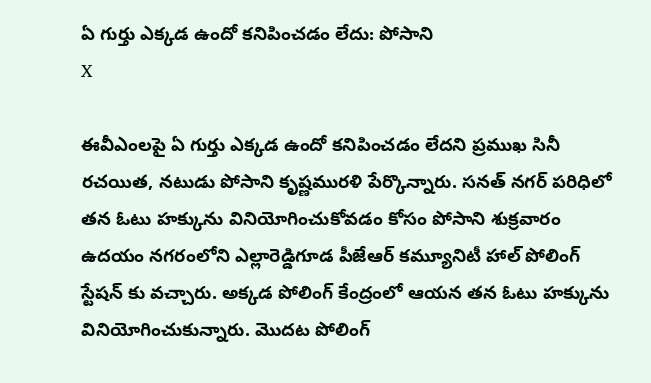ఏ గుర్తు ఎక్కడ ఉందో కనిపించడం లేదు: పోసాని
X

ఈవీఎంలపై ఏ గుర్తు ఎక్కడ ఉందో కనిపించడం లేదని ప్రముఖ సినీ రచయిత, నటుడు పోసాని కృష్ణమురళి పేర్కొన్నారు. సనత్ నగర్ పరిధిలో తన ఓటు హక్కును వినియోగించుకోవడం కోసం పోసాని శుక్రవారం ఉదయం నగరంలోని ఎల్లారెడ్డిగూడ పీజేఆర్‌ కమ్యూనిటీ హాల్‌ పోలింగ్ స్టేషన్ కు వచ్చారు. అక్కడ పోలింగ్ కేంద్రంలో ఆయన తన ఓటు హక్కును వినియోగించుకున్నారు. మొదట పోలింగ్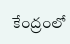కేంద్రంలో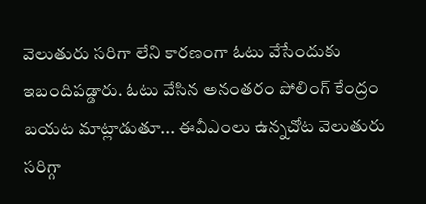వెలుతురు సరిగా లేని కారణంగా ఓటు వేసేందుకు ఇబందిపడ్డారు. ఓటు వేసిన అనంతరం పోలింగ్ కేంద్రం బయట మాట్లాడుతూ... ఈవీఎంలు ఉన్నచోట వెలుతురు సరిగ్గా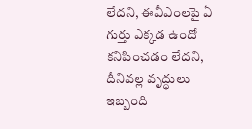లేదని, ఈవీఎంలపై ఏ గుర్తు ఎక్కడ ఉందో కనిపించడం లేదని, దీనివల్ల వృద్ధులు ఇబ్బంది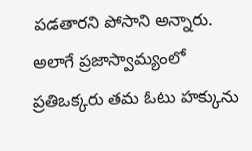పడతారని పోసాని అన్నారు. అలాగే ప్రజాస్వామ్యంలో ప్రతిఒక్కరు తమ ఓటు హక్కును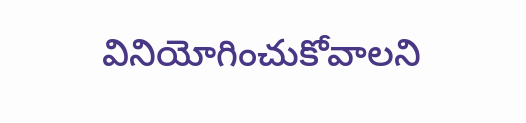వినియోగించుకోవాలని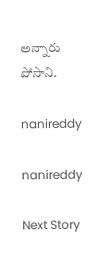అన్నారు పోసాని.

nanireddy

nanireddy

Next Story